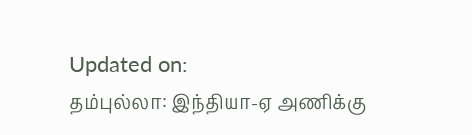Updated on:
தம்புல்லா: இந்தியா-ஏ அணிக்கு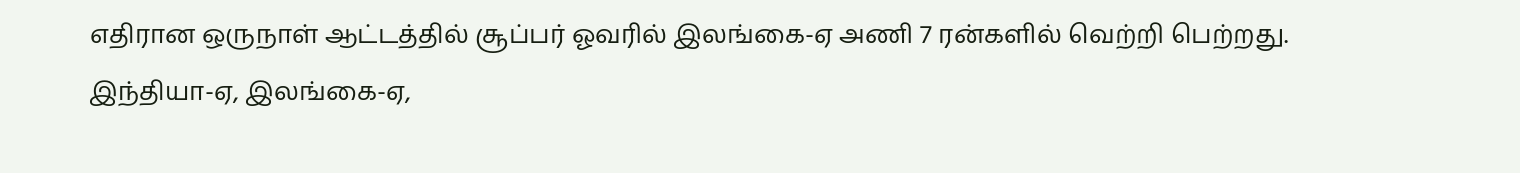எதிரான ஒருநாள் ஆட்டத்தில் சூப்பர் ஓவரில் இலங்கை-ஏ அணி 7 ரன்களில் வெற்றி பெற்றது.
இந்தியா-ஏ, இலங்கை-ஏ,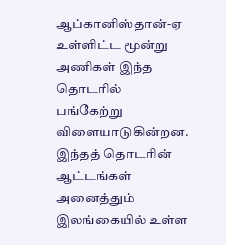ஆப்கானிஸ்தான்-ஏ உள்ளிட்ட மூன்று அணிகள் இந்த தொடரில் பங்கேற்று விளையாடுகின்றன. இந்தத் தொடரின் ஆட்டங்கள் அனைத்தும் இலங்கையில் உள்ள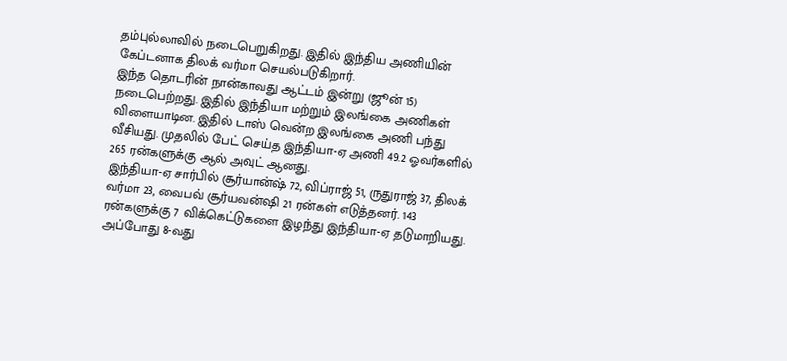தம்புல்லாவில் நடைபெறுகிறது. இதில் இந்திய அணியின் கேப்டனாக திலக் வர்மா செயல்படுகிறார்.
இந்த தொடரின் நான்காவது ஆட்டம் இன்று (ஜூன் 15) நடைபெற்றது. இதில் இந்தியா மற்றும் இலங்கை அணிகள் விளையாடின. இதில் டாஸ் வென்ற இலங்கை அணி பந்து வீசியது. முதலில் பேட் செய்த இந்தியா-ஏ அணி 49.2 ஓவர்களில் 265 ரன்களுக்கு ஆல் அவுட் ஆனது.
இந்தியா-ஏ சார்பில் சூர்யான்ஷ் 72, விப்ராஜ் 51, ருதுராஜ் 37, திலக் வர்மா 23, வைபவ் சூர்யவன்ஷி 21 ரன்கள் எடுத்தனர். 143 ரன்களுக்கு 7 விக்கெட்டுகளை இழந்து இந்தியா-ஏ தடுமாறியது. அப்போது 8-வது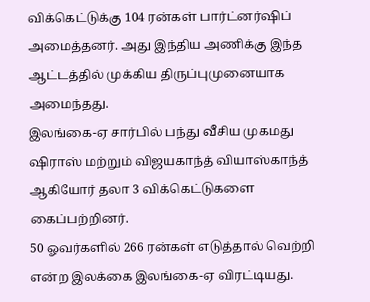விக்கெட்டுக்கு 104 ரன்கள் பார்ட்னர்ஷிப் அமைத்தனர். அது இந்திய அணிக்கு இந்த ஆட்டத்தில் முக்கிய திருப்புமுனையாக அமைந்தது.
இலங்கை-ஏ சார்பில் பந்து வீசிய முகமது ஷிராஸ் மற்றும் விஜயகாந்த் வியாஸ்காந்த் ஆகியோர் தலா 3 விக்கெட்டுகளை கைப்பற்றினர்.
50 ஓவர்களில் 266 ரன்கள் எடுத்தால் வெற்றி என்ற இலக்கை இலங்கை-ஏ விரட்டியது.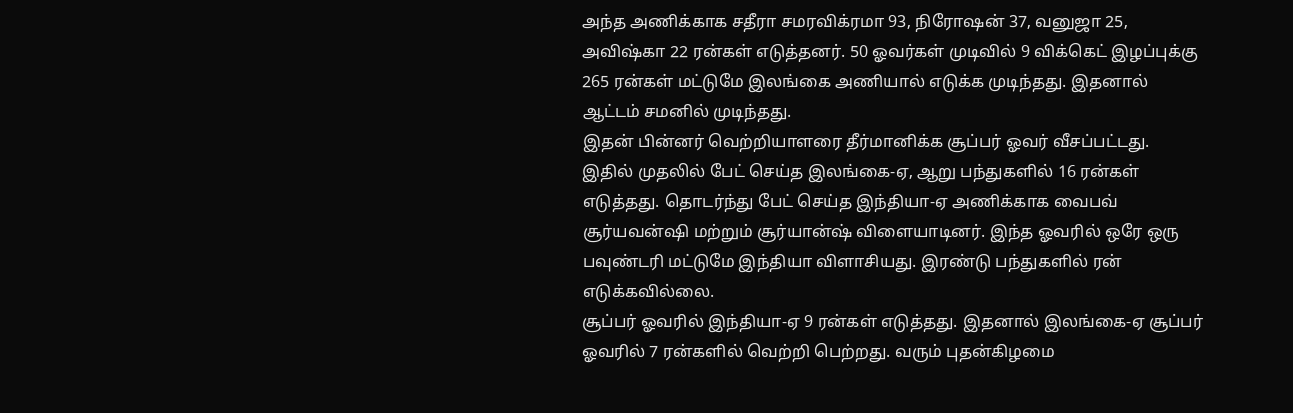அந்த அணிக்காக சதீரா சமரவிக்ரமா 93, நிரோஷன் 37, வனுஜா 25, அவிஷ்கா 22 ரன்கள் எடுத்தனர். 50 ஓவர்கள் முடிவில் 9 விக்கெட் இழப்புக்கு 265 ரன்கள் மட்டுமே இலங்கை அணியால் எடுக்க முடிந்தது. இதனால் ஆட்டம் சமனில் முடிந்தது.
இதன் பின்னர் வெற்றியாளரை தீர்மானிக்க சூப்பர் ஓவர் வீசப்பட்டது. இதில் முதலில் பேட் செய்த இலங்கை-ஏ, ஆறு பந்துகளில் 16 ரன்கள் எடுத்தது. தொடர்ந்து பேட் செய்த இந்தியா-ஏ அணிக்காக வைபவ் சூர்யவன்ஷி மற்றும் சூர்யான்ஷ் விளையாடினர். இந்த ஓவரில் ஒரே ஒரு பவுண்டரி மட்டுமே இந்தியா விளாசியது. இரண்டு பந்துகளில் ரன் எடுக்கவில்லை.
சூப்பர் ஓவரில் இந்தியா-ஏ 9 ரன்கள் எடுத்தது. இதனால் இலங்கை-ஏ சூப்பர் ஓவரில் 7 ரன்களில் வெற்றி பெற்றது. வரும் புதன்கிழமை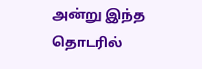அன்று இந்த தொடரில்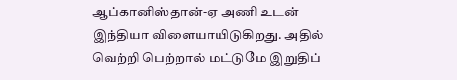ஆப்கானிஸ்தான்-ஏ அணி உடன் இந்தியா விளையாயிடுகிறது. அதில் வெற்றி பெற்றால் மட்டுமே இறுதிப்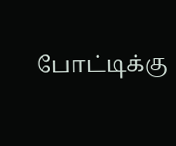போட்டிக்கு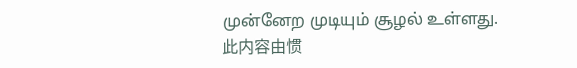முன்னேற முடியும் சூழல் உள்ளது.
此内容由惯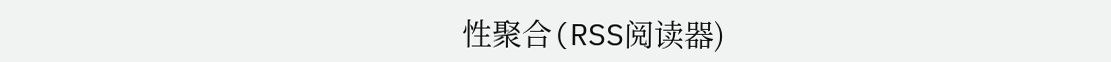性聚合(RSS阅读器)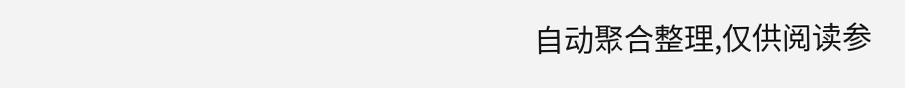自动聚合整理,仅供阅读参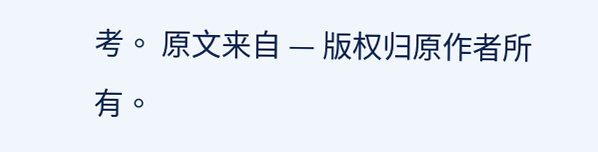考。 原文来自 — 版权归原作者所有。